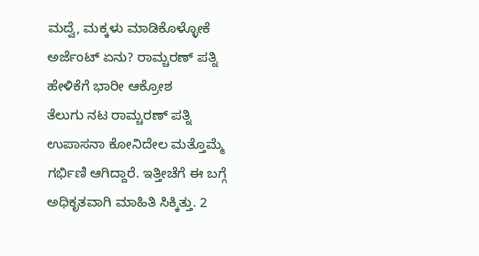ಮದ್ವೆ, ಮಕ್ಕಳು ಮಾಡಿಕೊಳ್ಳೋಕೆ ಅರ್ಜೆಂಟ್ ಏನು? ರಾಮ್ಚರಣ್ ಪತ್ನಿ ಹೇಳಿಕೆಗೆ ಭಾರೀ ಆಕ್ರೋಶ
ತೆಲುಗು ನಟ ರಾಮ್ಚರಣ್ ಪತ್ನಿ ಉಪಾಸನಾ ಕೋನಿದೇಲ ಮತ್ತೊಮ್ಮೆ ಗರ್ಭಿಣಿ ಆಗಿದ್ದಾರೆ. ಇತ್ತೀಚೆಗೆ ಈ ಬಗ್ಗೆ ಅಧಿಕೃತವಾಗಿ ಮಾಹಿತಿ ಸಿಕ್ಕಿತ್ತು. 2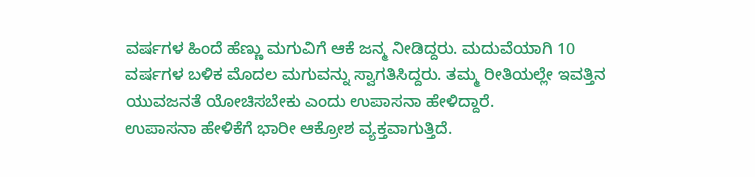ವರ್ಷಗಳ ಹಿಂದೆ ಹೆಣ್ಣು ಮಗುವಿಗೆ ಆಕೆ ಜನ್ಮ ನೀಡಿದ್ದರು. ಮದುವೆಯಾಗಿ 10 ವರ್ಷಗಳ ಬಳಿಕ ಮೊದಲ ಮಗುವನ್ನು ಸ್ವಾಗತಿಸಿದ್ದರು. ತಮ್ಮ ರೀತಿಯಲ್ಲೇ ಇವತ್ತಿನ ಯುವಜನತೆ ಯೋಚಿಸಬೇಕು ಎಂದು ಉಪಾಸನಾ ಹೇಳಿದ್ದಾರೆ.
ಉಪಾಸನಾ ಹೇಳಿಕೆಗೆ ಭಾರೀ ಆಕ್ರೋಶ ವ್ಯಕ್ತವಾಗುತ್ತಿದೆ.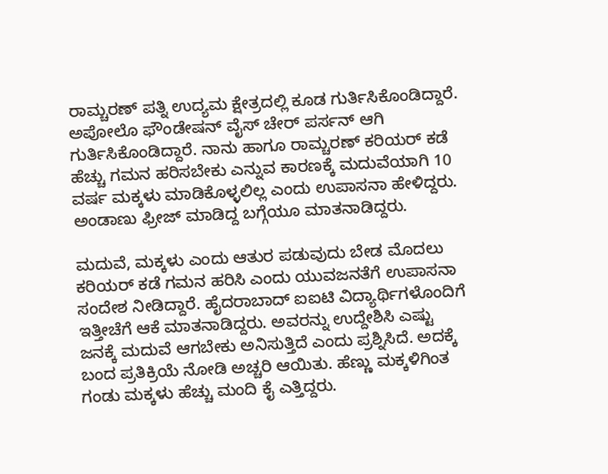ರಾಮ್ಚರಣ್ ಪತ್ನಿ ಉದ್ಯಮ ಕ್ಷೇತ್ರದಲ್ಲಿ ಕೂಡ ಗುರ್ತಿಸಿಕೊಂಡಿದ್ದಾರೆ. ಅಪೋಲೊ ಫೌಂಡೇಷನ್ ವೈಸ್ ಚೇರ್ ಪರ್ಸನ್ ಆಗಿ ಗುರ್ತಿಸಿಕೊಂಡಿದ್ದಾರೆ. ನಾನು ಹಾಗೂ ರಾಮ್ಚರಣ್ ಕರಿಯರ್ ಕಡೆ ಹೆಚ್ಚು ಗಮನ ಹರಿಸಬೇಕು ಎನ್ನುವ ಕಾರಣಕ್ಕೆ ಮದುವೆಯಾಗಿ 10 ವರ್ಷ ಮಕ್ಕಳು ಮಾಡಿಕೊಳ್ಳಲಿಲ್ಲ ಎಂದು ಉಪಾಸನಾ ಹೇಳಿದ್ದರು. ಅಂಡಾಣು ಫ್ರೀಜ್ ಮಾಡಿದ್ದ ಬಗ್ಗೆಯೂ ಮಾತನಾಡಿದ್ದರು.

ಮದುವೆ, ಮಕ್ಕಳು ಎಂದು ಆತುರ ಪಡುವುದು ಬೇಡ ಮೊದಲು ಕರಿಯರ್ ಕಡೆ ಗಮನ ಹರಿಸಿ ಎಂದು ಯುವಜನತೆಗೆ ಉಪಾಸನಾ ಸಂದೇಶ ನೀಡಿದ್ದಾರೆ. ಹೈದರಾಬಾದ್ ಐಐಟಿ ವಿದ್ಯಾರ್ಥಿಗಳೊಂದಿಗೆ ಇತ್ತೀಚೆಗೆ ಆಕೆ ಮಾತನಾಡಿದ್ದರು. ಅವರನ್ನು ಉದ್ದೇಶಿಸಿ ಎಷ್ಟು ಜನಕ್ಕೆ ಮದುವೆ ಆಗಬೇಕು ಅನಿಸುತ್ತಿದೆ ಎಂದು ಪ್ರಶ್ನಿಸಿದೆ. ಅದಕ್ಕೆ ಬಂದ ಪ್ರತಿಕ್ರಿಯೆ ನೋಡಿ ಅಚ್ಚರಿ ಆಯಿತು. ಹೆಣ್ಣು ಮಕ್ಕಳಿಗಿಂತ ಗಂಡು ಮಕ್ಕಳು ಹೆಚ್ಚು ಮಂದಿ ಕೈ ಎತ್ತಿದ್ದರು.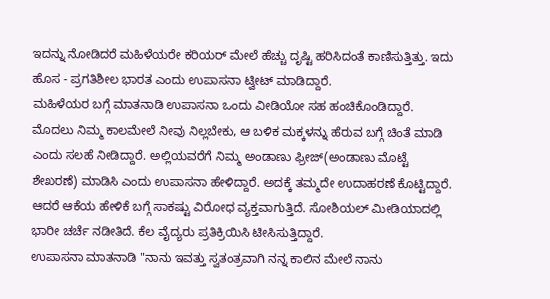ಇದನ್ನು ನೋಡಿದರೆ ಮಹಿಳೆಯರೇ ಕರಿಯರ್ ಮೇಲೆ ಹೆಚ್ಚು ದೃಷ್ಟಿ ಹರಿಸಿದಂತೆ ಕಾಣಿಸುತ್ತಿತ್ತು. ಇದು ಹೊಸ - ಪ್ರಗತಿಶೀಲ ಭಾರತ ಎಂದು ಉಪಾಸನಾ ಟ್ವೀಟ್ ಮಾಡಿದ್ದಾರೆ.
ಮಹಿಳೆಯರ ಬಗ್ಗೆ ಮಾತನಾಡಿ ಉಪಾಸನಾ ಒಂದು ವೀಡಿಯೋ ಸಹ ಹಂಚಿಕೊಂಡಿದ್ದಾರೆ. ಮೊದಲು ನಿಮ್ಮ ಕಾಲಮೇಲೆ ನೀವು ನಿಲ್ಲಬೇಕು, ಆ ಬಳಿಕ ಮಕ್ಕಳನ್ನು ಹೆರುವ ಬಗ್ಗೆ ಚಿಂತೆ ಮಾಡಿ ಎಂದು ಸಲಹೆ ನೀಡಿದ್ದಾರೆ. ಅಲ್ಲಿಯವರೆಗೆ ನಿಮ್ಮ ಅಂಡಾಣು ಫ್ರೀಜ್(ಅಂಡಾಣು ಮೊಟ್ಟೆ ಶೇಖರಣೆ) ಮಾಡಿಸಿ ಎಂದು ಉಪಾಸನಾ ಹೇಳಿದ್ದಾರೆ. ಅದಕ್ಕೆ ತಮ್ಮದೇ ಉದಾಹರಣೆ ಕೊಟ್ಟಿದ್ದಾರೆ. ಆದರೆ ಆಕೆಯ ಹೇಳಿಕೆ ಬಗ್ಗೆ ಸಾಕಷ್ಟು ವಿರೋಧ ವ್ಯಕ್ತವಾಗುತ್ತಿದೆ. ಸೋಶಿಯಲ್ ಮೀಡಿಯಾದಲ್ಲಿ ಭಾರೀ ಚರ್ಚೆ ನಡೀತಿದೆ. ಕೆಲ ವೈದ್ಯರು ಪ್ರತಿಕ್ರಿಯಿಸಿ ಟೀಸಿಸುತ್ತಿದ್ದಾರೆ.
ಉಪಾಸನಾ ಮಾತನಾಡಿ "ನಾನು ಇವತ್ತು ಸ್ವತಂತ್ರವಾಗಿ ನನ್ನ ಕಾಲಿನ ಮೇಲೆ ನಾನು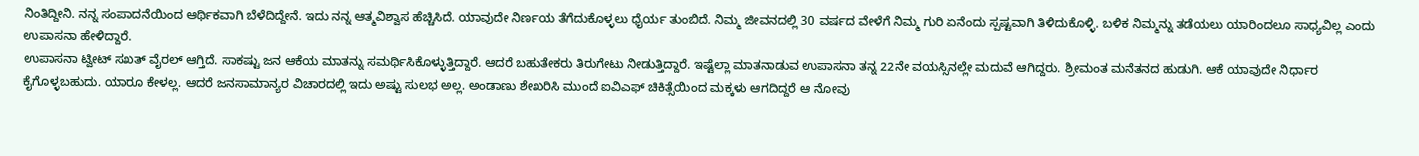ನಿಂತಿದ್ದೀನಿ. ನನ್ನ ಸಂಪಾದನೆಯಿಂದ ಆರ್ಥಿಕವಾಗಿ ಬೆಳೆದಿದ್ದೇನೆ. ಇದು ನನ್ನ ಆತ್ಮವಿಶ್ವಾಸ ಹೆಚ್ಚಿಸಿದೆ. ಯಾವುದೇ ನಿರ್ಣಯ ತೆಗೆದುಕೊಳ್ಳಲು ಧೈರ್ಯ ತುಂಬಿದೆ. ನಿಮ್ಮ ಜೀವನದಲ್ಲಿ 30 ವರ್ಷದ ವೇಳೆಗೆ ನಿಮ್ಮ ಗುರಿ ಏನೆಂದು ಸ್ಪಷ್ಟವಾಗಿ ತಿಳಿದುಕೊಳ್ಳಿ. ಬಳಿಕ ನಿಮ್ಮನ್ನು ತಡೆಯಲು ಯಾರಿಂದಲೂ ಸಾಧ್ಯವಿಲ್ಲ ಎಂದು ಉಪಾಸನಾ ಹೇಳಿದ್ದಾರೆ.
ಉಪಾಸನಾ ಟ್ವೀಟ್ ಸಖತ್ ವೈರಲ್ ಆಗ್ತಿದೆ. ಸಾಕಷ್ಟು ಜನ ಆಕೆಯ ಮಾತನ್ನು ಸಮರ್ಥಿಸಿಕೊಳ್ಳುತ್ತಿದ್ದಾರೆ. ಆದರೆ ಬಹುತೇಕರು ತಿರುಗೇಟು ನೀಡುತ್ತಿದ್ದಾರೆ. ಇಷ್ಟೆಲ್ಲಾ ಮಾತನಾಡುವ ಉಪಾಸನಾ ತನ್ನ 22ನೇ ವಯಸ್ಸಿನಲ್ಲೇ ಮದುವೆ ಆಗಿದ್ದರು. ಶ್ರೀಮಂತ ಮನೆತನದ ಹುಡುಗಿ. ಆಕೆ ಯಾವುದೇ ನಿರ್ಧಾರ ಕೈಗೊಳ್ಳಬಹುದು. ಯಾರೂ ಕೇಳಲ್ಲ. ಆದರೆ ಜನಸಾಮಾನ್ಯರ ವಿಚಾರದಲ್ಲಿ ಇದು ಅಷ್ಟು ಸುಲಭ ಅಲ್ಲ. ಅಂಡಾಣು ಶೇಖರಿಸಿ ಮುಂದೆ ಐವಿಎಫ್ ಚಿಕಿತ್ಸೆಯಿಂದ ಮಕ್ಕಳು ಆಗದಿದ್ದರೆ ಆ ನೋವು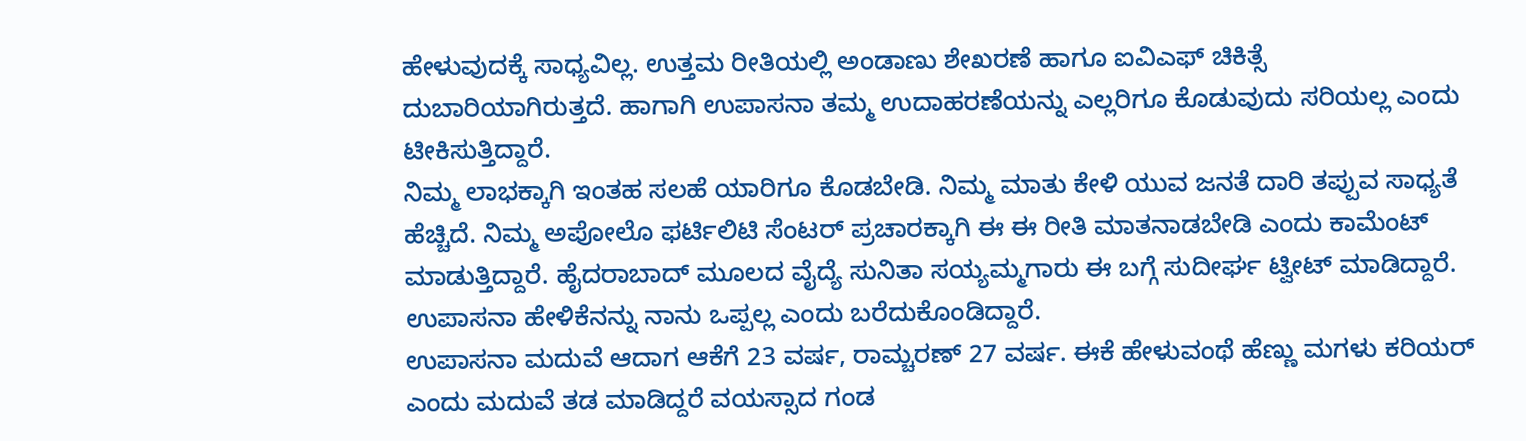ಹೇಳುವುದಕ್ಕೆ ಸಾಧ್ಯವಿಲ್ಲ. ಉತ್ತಮ ರೀತಿಯಲ್ಲಿ ಅಂಡಾಣು ಶೇಖರಣೆ ಹಾಗೂ ಐವಿಎಫ್ ಚಿಕಿತ್ಸೆ ದುಬಾರಿಯಾಗಿರುತ್ತದೆ. ಹಾಗಾಗಿ ಉಪಾಸನಾ ತಮ್ಮ ಉದಾಹರಣೆಯನ್ನು ಎಲ್ಲರಿಗೂ ಕೊಡುವುದು ಸರಿಯಲ್ಲ ಎಂದು ಟೀಕಿಸುತ್ತಿದ್ದಾರೆ.
ನಿಮ್ಮ ಲಾಭಕ್ಕಾಗಿ ಇಂತಹ ಸಲಹೆ ಯಾರಿಗೂ ಕೊಡಬೇಡಿ. ನಿಮ್ಮ ಮಾತು ಕೇಳಿ ಯುವ ಜನತೆ ದಾರಿ ತಪ್ಪುವ ಸಾಧ್ಯತೆ ಹೆಚ್ಚಿದೆ. ನಿಮ್ಮ ಅಪೋಲೊ ಫರ್ಟಿಲಿಟಿ ಸೆಂಟರ್ ಪ್ರಚಾರಕ್ಕಾಗಿ ಈ ಈ ರೀತಿ ಮಾತನಾಡಬೇಡಿ ಎಂದು ಕಾಮೆಂಟ್ ಮಾಡುತ್ತಿದ್ದಾರೆ. ಹೈದರಾಬಾದ್ ಮೂಲದ ವೈದ್ಯೆ ಸುನಿತಾ ಸಯ್ಯಮ್ಮಗಾರು ಈ ಬಗ್ಗೆ ಸುದೀರ್ಘ ಟ್ವೀಟ್ ಮಾಡಿದ್ದಾರೆ. ಉಪಾಸನಾ ಹೇಳಿಕೆನನ್ನು ನಾನು ಒಪ್ಪಲ್ಲ ಎಂದು ಬರೆದುಕೊಂಡಿದ್ದಾರೆ.
ಉಪಾಸನಾ ಮದುವೆ ಆದಾಗ ಆಕೆಗೆ 23 ವರ್ಷ, ರಾಮ್ಚರಣ್ 27 ವರ್ಷ. ಈಕೆ ಹೇಳುವಂಥೆ ಹೆಣ್ಣು ಮಗಳು ಕರಿಯರ್ ಎಂದು ಮದುವೆ ತಡ ಮಾಡಿದ್ದರೆ ವಯಸ್ಸಾದ ಗಂಡ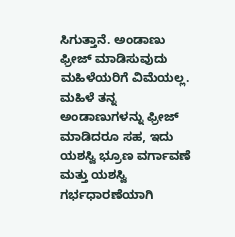ಸಿಗುತ್ತಾನೆ. ಅಂಡಾಣು ಫ್ರೀಜ್ ಮಾಡಿಸುವುದು ಮಹಿಳೆಯರಿಗೆ ವಿಮೆಯಲ್ಲ. ಮಹಿಳೆ ತನ್ನ ಅಂಡಾಣುಗಳನ್ನು ಫ್ರೀಜ್ ಮಾಡಿದರೂ ಸಹ, ಇದು ಯಶಸ್ವಿ ಭ್ರೂಣ ವರ್ಗಾವಣೆ ಮತ್ತು ಯಶಸ್ವಿ ಗರ್ಭಧಾರಣೆಯಾಗಿ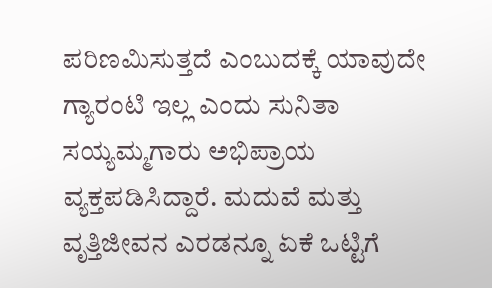ಪರಿಣಮಿಸುತ್ತದೆ ಎಂಬುದಕ್ಕೆ ಯಾವುದೇ ಗ್ಯಾರಂಟಿ ಇಲ್ಲ ಎಂದು ಸುನಿತಾ ಸಯ್ಯಮ್ಮಗಾರು ಅಭಿಪ್ರಾಯ ವ್ಯಕ್ತಪಡಿಸಿದ್ದಾರೆ. ಮದುವೆ ಮತ್ತು ವೃತ್ತಿಜೀವನ ಎರಡನ್ನೂ ಏಕೆ ಒಟ್ಟಿಗೆ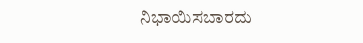ನಿಭಾಯಿಸಬಾರದು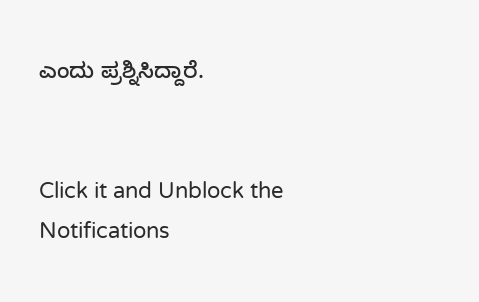ಎಂದು ಪ್ರಶ್ನಿಸಿದ್ದಾರೆ.


Click it and Unblock the Notifications